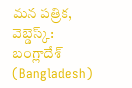మన పత్రిక, వెబ్డెస్క్: బంగ్లాదేశ్ (Bangladesh)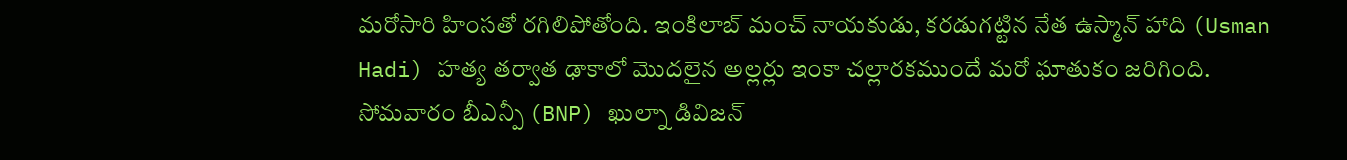మరోసారి హింసతో రగిలిపోతోంది. ఇంకిలాబ్ మంచ్ నాయకుడు, కరడుగట్టిన నేత ఉస్మాన్ హాది (Usman Hadi) హత్య తర్వాత ఢాకాలో మొదలైన అల్లర్లు ఇంకా చల్లారకముందే మరో ఘాతుకం జరిగింది. సోమవారం బీఎన్పీ (BNP) ఖుల్నా డివిజన్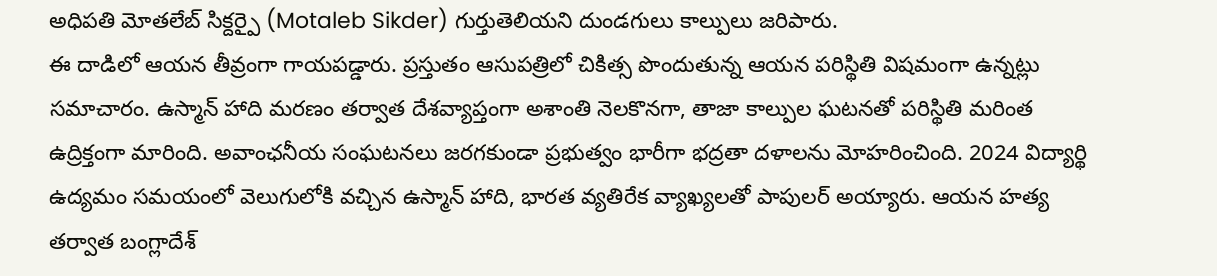అధిపతి మోతలేబ్ సిక్దర్పై (Motaleb Sikder) గుర్తుతెలియని దుండగులు కాల్పులు జరిపారు.
ఈ దాడిలో ఆయన తీవ్రంగా గాయపడ్డారు. ప్రస్తుతం ఆసుపత్రిలో చికిత్స పొందుతున్న ఆయన పరిస్థితి విషమంగా ఉన్నట్లు సమాచారం. ఉస్మాన్ హాది మరణం తర్వాత దేశవ్యాప్తంగా అశాంతి నెలకొనగా, తాజా కాల్పుల ఘటనతో పరిస్థితి మరింత ఉద్రిక్తంగా మారింది. అవాంఛనీయ సంఘటనలు జరగకుండా ప్రభుత్వం భారీగా భద్రతా దళాలను మోహరించింది. 2024 విద్యార్థి ఉద్యమం సమయంలో వెలుగులోకి వచ్చిన ఉస్మాన్ హాది, భారత వ్యతిరేక వ్యాఖ్యలతో పాపులర్ అయ్యారు. ఆయన హత్య తర్వాత బంగ్లాదేశ్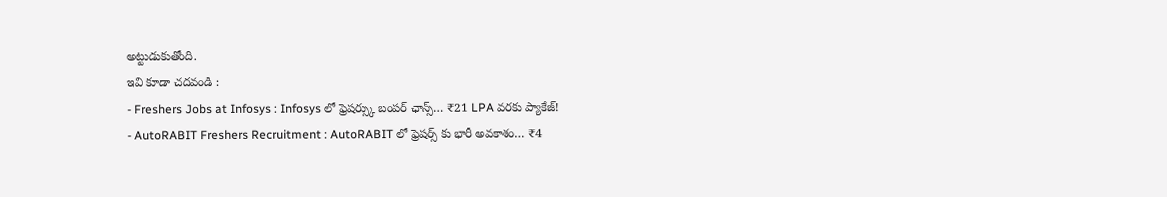అట్టుడుకుతోంది.
ఇవి కూడా చదవండి :
- Freshers Jobs at Infosys : Infosys లో ఫ్రెషర్స్కు బంపర్ ఛాన్స్… ₹21 LPA వరకు ప్యాకేజ్!
- AutoRABIT Freshers Recruitment : AutoRABIT లో ఫ్రెషర్స్ కు భారీ అవకాశం… ₹4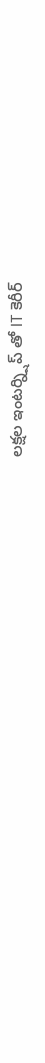లక్షల ఇంటర్న్షిప్ తో IT కెరీర్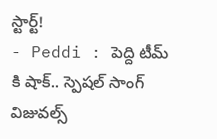స్టార్ట్!
- Peddi : పెద్ది టీమ్ కి షాక్.. స్పెషల్ సాంగ్ విజువల్స్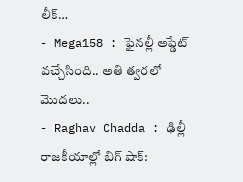లీక్…
- Mega158 : ఫైనల్లీ అప్డేట్ వచ్చేసింది.. అతి త్వరలో మొదలు..
- Raghav Chadda : ఢిల్లీ రాజకీయాల్లో బిగ్ షాక్: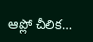ఆప్లో చీలిక…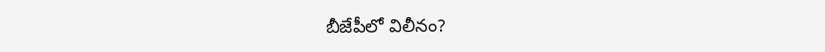బీజేపీలో విలీనం?